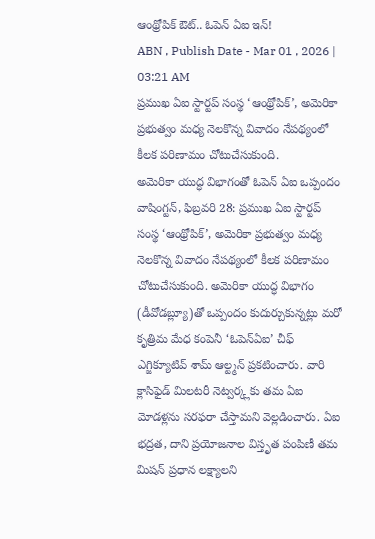ఆంథ్రోపిక్ ఔట్.. ఓపెన్ ఏఐ ఇన్!
ABN , Publish Date - Mar 01 , 2026 | 03:21 AM
ప్రముఖ ఏఐ స్టార్టప్ సంస్థ ‘ఆంథ్రోపిక్’, అమెరికా ప్రభుత్వం మధ్య నెలకొన్న వివాదం నేపథ్యంలో కీలక పరిణామం చోటుచేసుకుంది.
అమెరికా యుద్ధ విభాగంతో ఓపెన్ ఏఐ ఒప్పందం
వాషింగ్టన్, ఫిబ్రవరి 28: ప్రముఖ ఏఐ స్టార్టప్ సంస్థ ‘ఆంథ్రోపిక్’, అమెరికా ప్రభుత్వం మధ్య నెలకొన్న వివాదం నేపథ్యంలో కీలక పరిణామం చోటుచేసుకుంది. అమెరికా యుద్ధ విభాగం (డీవోడబ్ల్యూ)తో ఒప్పందం కుదుర్చుకున్నట్లు మరో కృత్రిమ మేధ కంపెనీ ‘ఓపెన్ఏఐ’ చీఫ్ ఎగ్జిక్యూటివ్ శామ్ ఆల్ట్మన్ ప్రకటించారు. వారి క్లాసిఫైడ్ మిలటరీ నెట్వర్క్లకు తమ ఏఐ మోడళ్లను సరఫరా చేస్తామని వెల్లడించారు. ఏఐ భద్రత, దాని ప్రయోజనాల విస్తృత పంపిణీ తమ మిషన్ ప్రధాన లక్ష్యాలని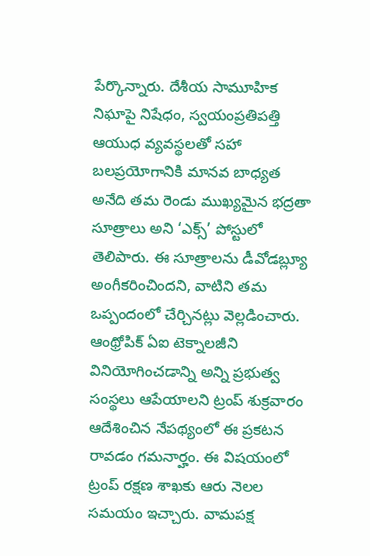పేర్కొన్నారు. దేశీయ సామూహిక నిఘాపై నిషేధం, స్వయంప్రతిపత్తి ఆయుధ వ్యవస్థలతో సహా బలప్రయోగానికి మానవ బాధ్యత అనేది తమ రెండు ముఖ్యమైన భద్రతా సూత్రాలు అని ‘ఎక్స్’ పోస్టులో తెలిపారు. ఈ సూత్రాలను డీవోడబ్ల్యూ అంగీకరించిందని, వాటిని తమ ఒప్పందంలో చేర్చినట్లు వెల్లడించారు. ఆంథ్రోపిక్ ఏఐ టెక్నాలజీని వినియోగించడాన్ని అన్ని ప్రభుత్వ సంస్థలు ఆపేయాలని ట్రంప్ శుక్రవారం ఆదేశించిన నేపథ్యంలో ఈ ప్రకటన రావడం గమనార్హం. ఈ విషయంలో ట్రంప్ రక్షణ శాఖకు ఆరు నెలల సమయం ఇచ్చారు. వామపక్ష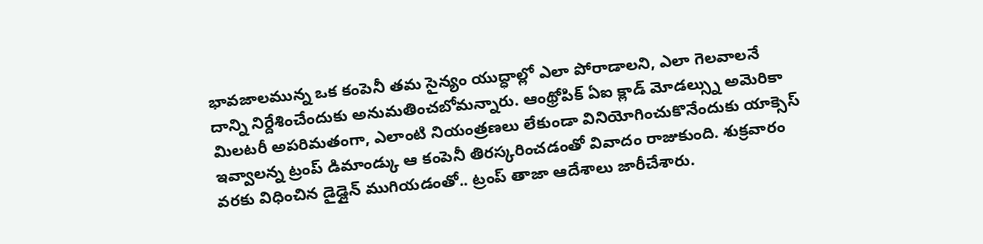భావజాలమున్న ఒక కంపెనీ తమ సైన్యం యుద్ధాల్లో ఎలా పోరాడాలని, ఎలా గెలవాలనే దాన్ని నిర్దేశించేందుకు అనుమతించబోమన్నారు. ఆంథ్రోపిక్ ఏఐ క్లాడ్ మోడల్స్ను అమెరికా మిలటరీ అపరిమతంగా, ఎలాంటి నియంత్రణలు లేకుండా వినియోగించుకొనేందుకు యాక్సెస్ ఇవ్వాలన్న ట్రంప్ డిమాండ్కు ఆ కంపెనీ తిరస్కరించడంతో వివాదం రాజుకుంది. శుక్రవారం వరకు విధించిన డైడ్లైన్ ముగియడంతో.. ట్రంప్ తాజా ఆదేశాలు జారీచేశారు.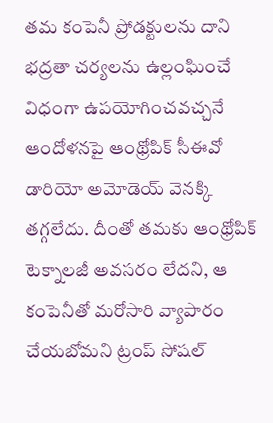తమ కంపెనీ ప్రోడక్టులను దాని భద్రతా చర్యలను ఉల్లంఘించే విధంగా ఉపయోగించవచ్చనే ఆందోళనపై ఆంథ్రోపిక్ సీఈవో డారియో అమోడెయ్ వెనక్కి తగ్గలేదు. దీంతో తమకు ఆంథ్రోపిక్ టెక్నాలజీ అవసరం లేదని, ఆ కంపెనీతో మరోసారి వ్యాపారం చేయబోమని ట్రంప్ సోషల్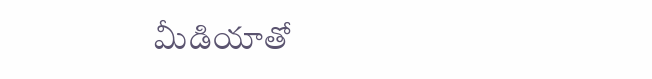మీడియాతో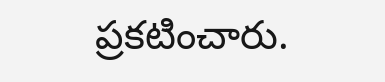ప్రకటించారు.